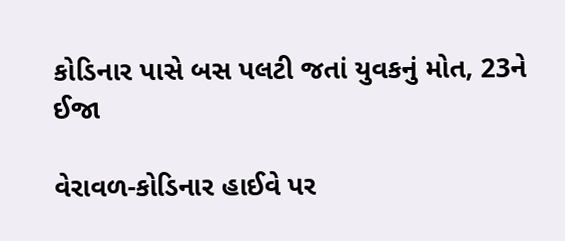કોડિનાર પાસે બસ પલટી જતાં યુવકનું મોત, 23ને ઈજા

વેરાવળ-કોડિનાર હાઈવે પર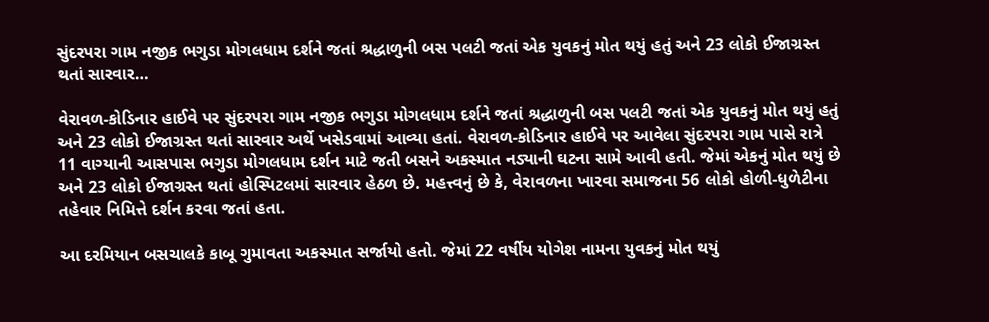સુંદરપરા ગામ નજીક ભગુડા મોગલધામ દર્શને જતાં શ્રદ્ધાળુની બસ પલટી જતાં એક યુવકનું મોત થયું હતું અને 23 લોકો ઈજાગ્રસ્ત થતાં સારવાર…

વેરાવળ-કોડિનાર હાઈવે પર સુંદરપરા ગામ નજીક ભગુડા મોગલધામ દર્શને જતાં શ્રદ્ધાળુની બસ પલટી જતાં એક યુવકનું મોત થયું હતું અને 23 લોકો ઈજાગ્રસ્ત થતાં સારવાર અર્થે ખસેડવામાં આવ્યા હતાં. વેરાવળ-કોડિનાર હાઈવે પર આવેલા સુંદરપરા ગામ પાસે રાત્રે 11 વાગ્યાની આસપાસ ભગુડા મોગલધામ દર્શન માટે જતી બસને અકસ્માત નડ્યાની ઘટના સામે આવી હતી. જેમાં એકનું મોત થયું છે અને 23 લોકો ઈજાગ્રસ્ત થતાં હોસ્પિટલમાં સારવાર હેઠળ છે. મહત્ત્વનું છે કે, વેરાવળના ખારવા સમાજના 56 લોકો હોળી-ધુળેટીના તહેવાર નિમિત્તે દર્શન કરવા જતાં હતા.

આ દરમિયાન બસચાલકે કાબૂ ગુમાવતા અકસ્માત સર્જાયો હતો. જેમાં 22 વર્ષીય યોગેશ નામના યુવકનું મોત થયું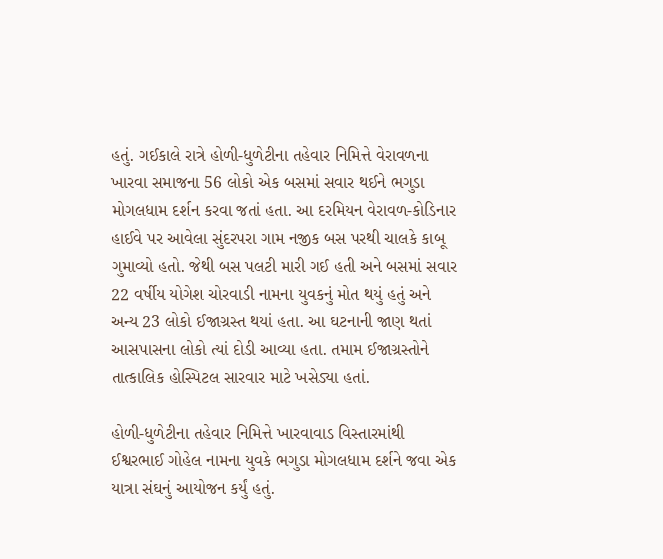હતું. ગઈકાલે રાત્રે હોળી-ધુળેટીના તહેવાર નિમિત્તે વેરાવળના ખારવા સમાજના 56 લોકો એક બસમાં સવાર થઈને ભગુડા મોગલધામ દર્શન કરવા જતાં હતા. આ દરમિયન વેરાવળ-કોડિનાર હાઈવે પર આવેલા સુંદરપરા ગામ નજીક બસ પરથી ચાલકે કાબૂ ગુમાવ્યો હતો. જેથી બસ પલટી મારી ગઈ હતી અને બસમાં સવાર 22 વર્ષીય યોગેશ ચોરવાડી નામના યુવકનું મોત થયું હતું અને અન્ય 23 લોકો ઈજાગ્રસ્ત થયાં હતા. આ ઘટનાની જાણ થતાં આસપાસના લોકો ત્યાં દોડી આવ્યા હતા. તમામ ઈજાગ્રસ્તોને તાત્કાલિક હોસ્પિટલ સારવાર માટે ખસેડ્યા હતાં.

હોળી-ધુળેટીના તહેવાર નિમિત્તે ખારવાવાડ વિસ્તારમાંથી ઈશ્વરભાઈ ગોહેલ નામના યુવકે ભગુડા મોગલધામ દર્શને જવા એક યાત્રા સંઘનું આયોજન કર્યું હતું.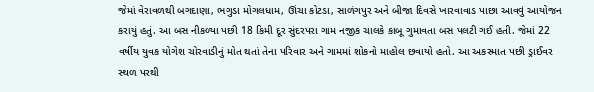જેમાં વેરાવળથી બગદાણા, ભગુડા મોગલધામ, ઊંચા કોટડા, સાળંગપુર અને બીજા દિવસે ખારવાવાડ પાછા આવવું આયોજન કરાયું હતું. આ બસ નીકળ્યા પછી 18 કિમી દૂર સુંદરપરા ગામ નજીક ચાલકે કાબૂ ગુમાવતા બસ પલટી ગઈ હતી. જેમાં 22 વર્ષીય યુવક યોગેશ ચોરવાડીનું મોત થતાં તેના પરિવાર અને ગામમાં શોકનો માહોલ છવાયો હતો. આ અકસ્માત પછી ડ્રાઈવર સ્થળ પરથી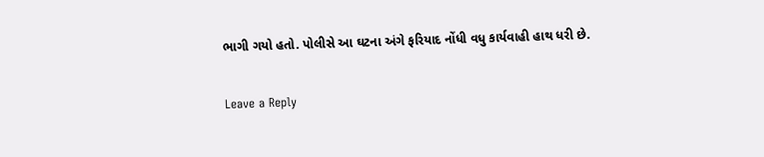ભાગી ગયો હતો. પોલીસે આ ઘટના અંગે ફરિયાદ નોંધી વધુ કાર્યવાહી હાથ ધરી છે.

Leave a Reply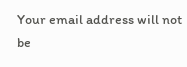Your email address will not be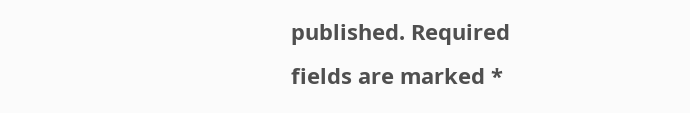published. Required fields are marked *